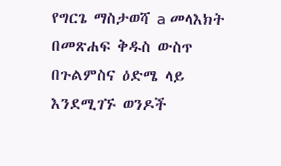የግርጌ ማስታወሻ a መላእክት በመጽሐፍ ቅዱስ ውስጥ በጉልምስና ዕድሜ ላይ እንደሚገኙ ወንዶች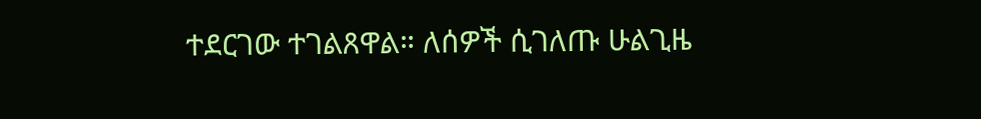ተደርገው ተገልጸዋል። ለሰዎች ሲገለጡ ሁልጊዜ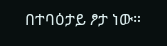በተባዕታይ ፆታ ነው።